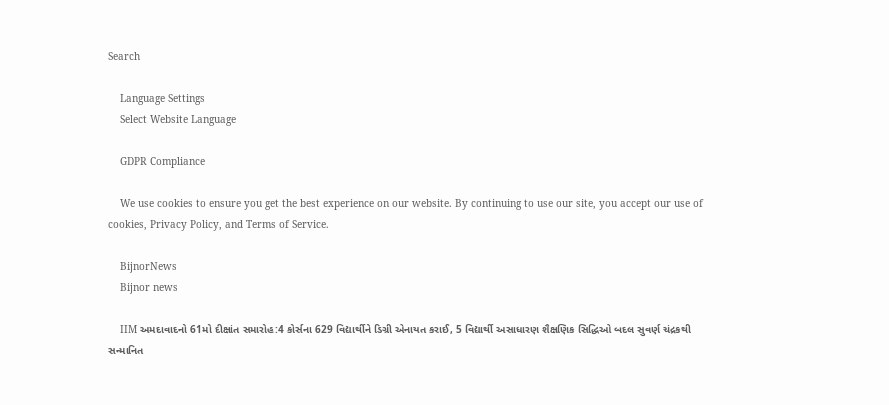Search

    Language Settings
    Select Website Language

    GDPR Compliance

    We use cookies to ensure you get the best experience on our website. By continuing to use our site, you accept our use of cookies, Privacy Policy, and Terms of Service.

    BijnorNews
    Bijnor news

    IIM અમદાવાદનો 61મો દીક્ષાંત સમારોહ:4 કોર્સના 629 વિદ્યાર્થીને ડિગ્રી એનાયત કરાઈ, 5 વિદ્યાર્થી અસાધારણ શૈક્ષણિક સિદ્ધિઓ બદલ સુવર્ણ ચંદ્રકથી સન્માનિત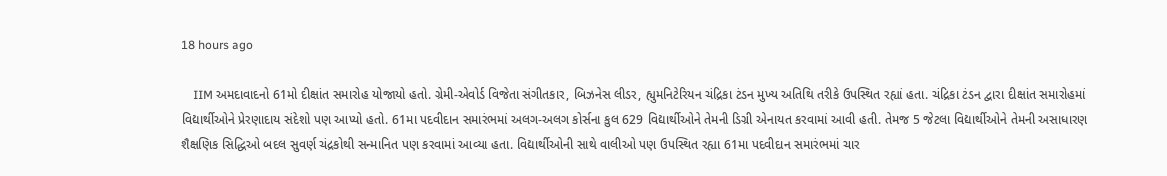18 hours ago

    IIM અમદાવાદનો 61મો દીક્ષાંત સમારોહ યોજાયો હતો. ગ્રેમી-એવોર્ડ વિજેતા સંગીતકાર, બિઝનેસ લીડર, હ્યુમનિટેરિયન ચંદ્રિકા ટંડન મુખ્ય અતિથિ તરીકે ઉપસ્થિત રહ્યાં હતા. ચંદ્રિકા ટંડન દ્વારા દીક્ષાંત સમારોહમાં વિદ્યાર્થીઓને પ્રેરણાદાય સંદેશો પણ આપ્યો હતો. 61મા પદવીદાન સમારંભમાં અલગ-અલગ કોર્સના કુલ 629 વિદ્યાર્થીઓને તેમની ડિગ્રી એનાયત કરવામાં આવી હતી. તેમજ 5 જેટલા વિદ્યાર્થીઓને તેમની અસાધારણ શૈક્ષણિક સિદ્ધિઓ બદલ સુવર્ણ ચંદ્રકોથી સન્માનિત પણ કરવામાં આવ્યા હતા. વિદ્યાર્થીઓની સાથે વાલીઓ પણ ઉપસ્થિત રહ્યા 61મા પદવીદાન સમારંભમાં ચાર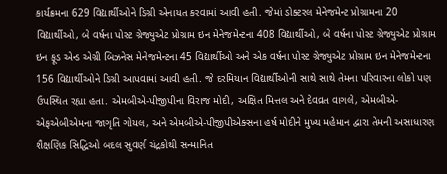કાર્યક્રમના 629 વિદ્યાર્થીઓને ડિગ્રી એનાયત કરવામાં આવી હતી. જેમાં ડોક્ટરલ મેનેજમેન્ટ પ્રોગ્રામના 20 વિદ્યાર્થીઓ, બે વર્ષના પોસ્ટ ગ્રેજ્યુએટ પ્રોગ્રામ ઇન મેનેજમેન્ટના 408 વિદ્યાર્થીઓ, બે વર્ષના પોસ્ટ ગ્રેજ્યુએટ પ્રોગ્રામ ઇન ફૂડ એન્ડ એગ્રી બિઝનેસ મેનેજમેન્ટના 45 વિદ્યાર્થીઓ અને એક વર્ષના પોસ્ટ ગ્રેજ્યુએટ પ્રોગ્રામ ઇન મેનેજમેન્ટના 156 વિદ્યાર્થીઓને ડિગ્રી આપવામાં આવી હતી. જે દરમિયાન વિદ્યાર્થીઓની સાથે સાથે તેમના પરિવારના લોકો પણ ઉપસ્થિત રહ્યા હતા. એમબીએ-પીજીપીના વિરાજ મોદી, અક્ષિત મિત્તલ અને દેવવ્રત વાગલે, એમબીએ-એફએબીએમના જાગૃતિ ગોયલ, અને એમબીએ-પીજીપીએક્સના હર્ષ મોદીને મુખ્ય મહેમાન દ્વારા તેમની અસાધારણ શૈક્ષણિક સિદ્ધિઓ બદલ સુવર્ણ ચંદ્રકોથી સન્માનિત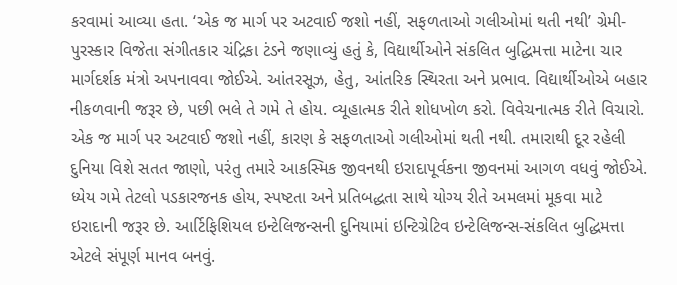કરવામાં આવ્યા હતા. ‘એક જ માર્ગ પર અટવાઈ જશો નહીં, સફળતાઓ ગલીઓમાં થતી નથી’ ગ્રેમી-પુરસ્કાર વિજેતા સંગીતકાર ચંદ્રિકા ટંડને જણાવ્યું હતું કે, વિદ્યાર્થીઓને સંકલિત બુદ્ધિમત્તા માટેના ચાર માર્ગદર્શક મંત્રો અપનાવવા જોઈએ. આંતરસૂઝ, હેતુ, આંતરિક સ્થિરતા અને પ્રભાવ. વિદ્યાર્થીઓએ બહાર નીકળવાની જરૂર છે, પછી ભલે તે ગમે તે હોય. વ્યૂહાત્મક રીતે શોધખોળ કરો. વિવેચનાત્મક રીતે વિચારો. એક જ માર્ગ પર અટવાઈ જશો નહીં, કારણ કે સફળતાઓ ગલીઓમાં થતી નથી. તમારાથી દૂર રહેલી દુનિયા વિશે સતત જાણો, પરંતુ તમારે આકસ્મિક જીવનથી ઇરાદાપૂર્વકના જીવનમાં આગળ વધવું જોઈએ. ધ્યેય ગમે તેટલો પડકારજનક હોય, સ્પષ્ટતા અને પ્રતિબદ્ધતા સાથે યોગ્ય રીતે અમલમાં મૂકવા માટે ઇરાદાની જરૂર છે. આર્ટિફિશિયલ ઇન્ટેલિજન્સની દુનિયામાં ઇન્ટિગ્રેટિવ ઇન્ટેલિજન્સ-સંકલિત બુદ્ધિમત્તા એટલે સંપૂર્ણ માનવ બનવું.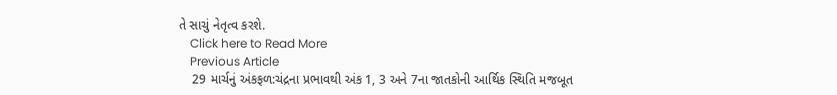તે સાચું નેતૃત્વ કરશે.
    Click here to Read More
    Previous Article
    29 માર્ચનું અંકફળ:ચંદ્રના પ્રભાવથી અંક 1, 3 અને 7ના જાતકોની આર્થિક સ્થિતિ મજબૂત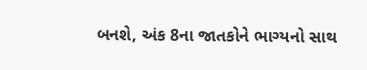બનશે, અંક 8ના જાતકોને ભાગ્યનો સાથ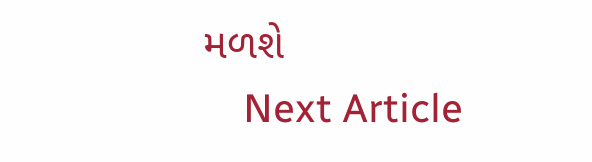મળશે
    Next Article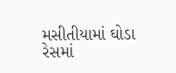મસીતીયામાં ઘોડા રેસમાં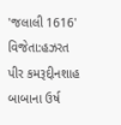'જલાલી 1616' વિજેતા:હઝરત પીર કમરૂદ્દીનશાહ બાબાના ઉર્ષ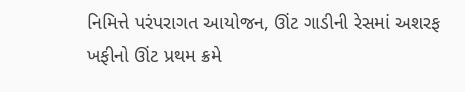નિમિત્તે પરંપરાગત આયોજન, ઊંટ ગાડીની રેસમાં અશરફ ખફીનો ઊંટ પ્રથમ ક્રમે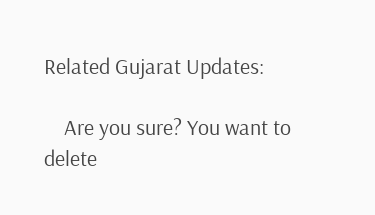Related Gujarat Updates:

    Are you sure? You want to delete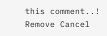this comment..! Remove Cancel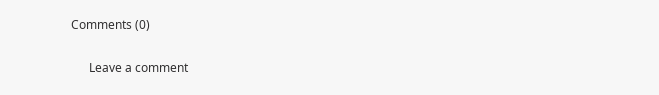Comments (0)

      Leave a comment